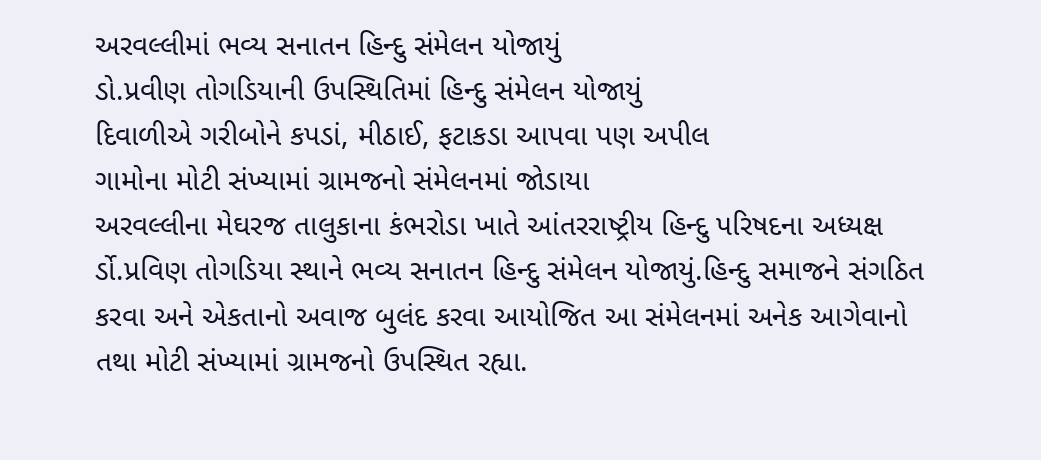અરવલ્લીમાં ભવ્ય સનાતન હિન્દુ સંમેલન યોજાયું
ડો.પ્રવીણ તોગડિયાની ઉપસ્થિતિમાં હિન્દુ સંમેલન યોજાયું
દિવાળીએ ગરીબોને કપડાં, મીઠાઈ, ફટાકડા આપવા પણ અપીલ
ગામોના મોટી સંખ્યામાં ગ્રામજનો સંમેલનમાં જોડાયા
અરવલ્લીના મેઘરજ તાલુકાના કંભરોડા ખાતે આંતરરાષ્ટ્રીય હિન્દુ પરિષદના અધ્યક્ષ ર્ડો.પ્રવિણ તોગડિયા સ્થાને ભવ્ય સનાતન હિન્દુ સંમેલન યોજાયું.હિન્દુ સમાજને સંગઠિત કરવા અને એકતાનો અવાજ બુલંદ કરવા આયોજિત આ સંમેલનમાં અનેક આગેવાનો તથા મોટી સંખ્યામાં ગ્રામજનો ઉપસ્થિત રહ્યા.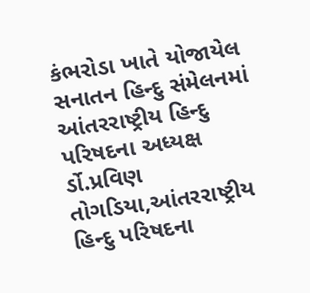કંભરોડા ખાતે યોજાયેલ સનાતન હિન્દુ સંમેલનમાં આંતરરાષ્ટ્રીય હિન્દુ પરિષદના અધ્યક્ષ ર્ડો.પ્રવિણ તોગડિયા,આંતરરાષ્ટ્રીય હિન્દુ પરિષદના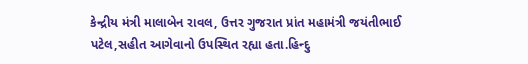કેન્દ્રીય મંત્રી માલાબેન રાવલ, ઉત્તર ગુજરાત પ્રાંત મહામંત્રી જયંતીભાઈ પટેલ,સહીત આગેવાનો ઉપસ્થિત રહ્યા હતા.હિન્દુ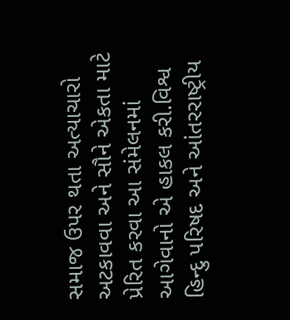સમાજ ઉપર થતા અત્યાચારો અટકાવવા અને સૌને એકતા માટે પ્રેરિત કરવા આ સંમેલનમાં આગેવાનો એ હાકલ કરી.વિશ્વ હિન્દુ પરિષદ અને આંતરરાષ્ટ્રીય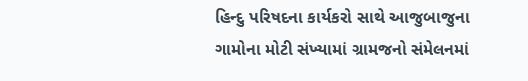હિન્દુ પરિષદના કાર્યકરો સાથે આજુબાજુના ગામોના મોટી સંખ્યામાં ગ્રામજનો સંમેલનમાં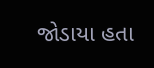જોડાયા હતા